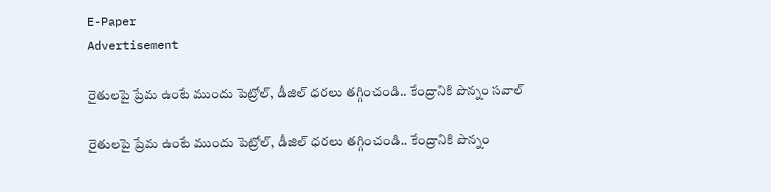E-Paper
Advertisement

రైతులపై ప్రేమ ఉంటే ముందు పెట్రోల్, డీజిల్ ధరలు తగ్గించండి.. కేంద్రానికి పొన్నం సవాల్

రైతులపై ప్రేమ ఉంటే ముందు పెట్రోల్, డీజిల్ ధరలు తగ్గించండి.. కేంద్రానికి పొన్నం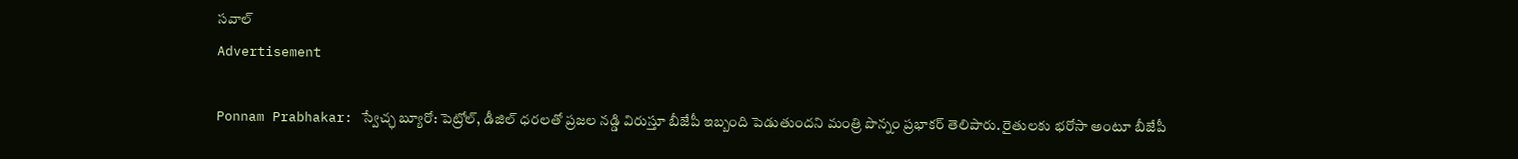సవాల్
Advertisement

Ponnam Prabhakar: స్వేచ్ఛ బ్యూరో: పెట్రోల్, డీజిల్ ధరలతో ప్రజల నడ్డి విరుస్తూ బీజేపీ ఇబ్బంది పెడుతుందని మంత్రి పొన్నం ప్రభాకర్ తెలిపారు. రైతులకు భరోసా అంటూ బీజేపీ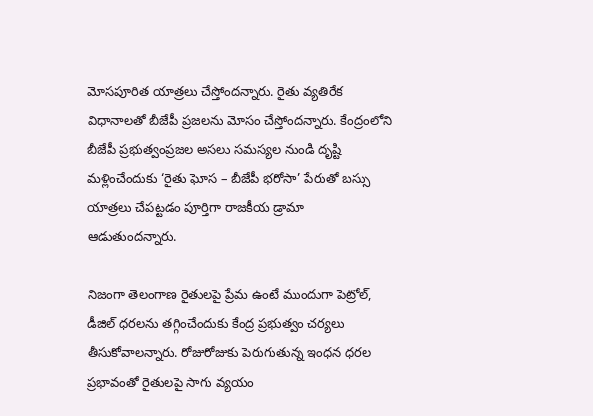మోసపూరిత యాత్రలు చేస్తోందన్నారు. రైతు వ్యతిరేక విధానాలతో బీజేపీ ప్రజలను మోసం చేస్తోందన్నారు. కేంద్రంలోని బీజేపీ ప్రభుత్వంప్రజల అసలు సమస్యల నుండి దృష్టి మళ్లించేందుకు ‘రైతు ఘోస – బీజేపీ భరోసా’ పేరుతో బస్సు యాత్రలు చేపట్టడం పూర్తిగా రాజకీయ డ్రామా ఆడుతుందన్నారు.

నిజంగా తెలంగాణ రైతులపై ప్రేమ ఉంటే ముందుగా పెట్రోల్, డీజిల్ ధరలను తగ్గించేందుకు కేంద్ర ప్రభుత్వం చర్యలు తీసుకోవాలన్నారు. రోజురోజుకు పెరుగుతున్న ఇంధన ధరల ప్రభావంతో రైతులపై సాగు వ్యయం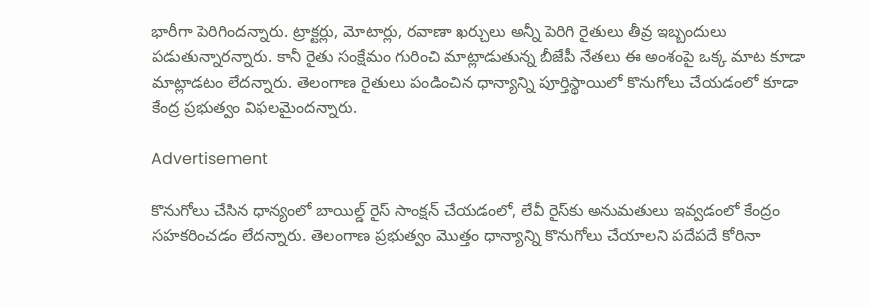భారీగా పెరిగిందన్నారు. ట్రాక్టర్లు, మోటార్లు, రవాణా ఖర్చులు అన్నీ పెరిగి రైతులు తీవ్ర ఇబ్బందులు పడుతున్నారన్నారు. కానీ రైతు సంక్షేమం గురించి మాట్లాడుతున్న బీజేపీ నేతలు ఈ అంశంపై ఒక్క మాట కూడా మాట్లాడటం లేదన్నారు. తెలంగాణ రైతులు పండించిన ధాన్యాన్ని పూర్తిస్థాయిలో కొనుగోలు చేయడంలో కూడా కేంద్ర ప్రభుత్వం విఫలమైందన్నారు.

Advertisement

కొనుగోలు చేసిన ధాన్యంలో బాయిల్డ్ రైస్ సాంక్షన్ చేయడంలో, లేవీ రైస్‌కు అనుమతులు ఇవ్వడంలో కేంద్రం సహకరించడం లేదన్నారు. తెలంగాణ ప్రభుత్వం మొత్తం ధాన్యాన్ని కొనుగోలు చేయాలని పదేపదే కోరినా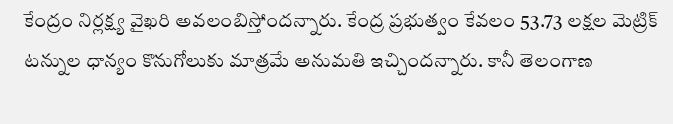కేంద్రం నిర్లక్ష్య వైఖరి అవలంబిస్తోందన్నారు. కేంద్ర ప్రభుత్వం కేవలం 53.73 లక్షల మెట్రిక్ టన్నుల ధాన్యం కొనుగోలుకు మాత్రమే అనుమతి ఇచ్చిందన్నారు. కానీ తెలంగాణ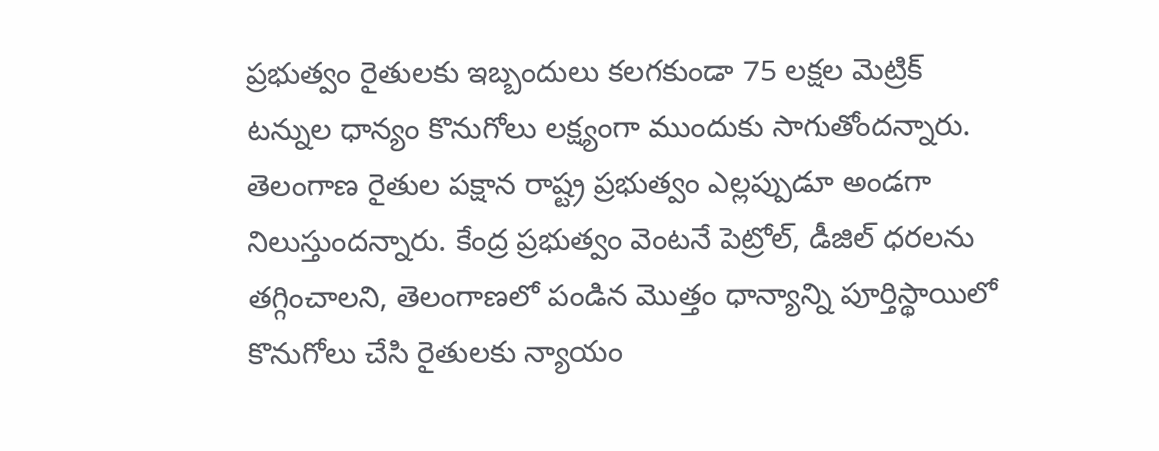ప్రభుత్వం రైతులకు ఇబ్బందులు కలగకుండా 75 లక్షల మెట్రిక్ టన్నుల ధాన్యం కొనుగోలు లక్ష్యంగా ముందుకు సాగుతోందన్నారు. తెలంగాణ రైతుల పక్షాన రాష్ట్ర ప్రభుత్వం ఎల్లప్పుడూ అండగా నిలుస్తుందన్నారు. కేంద్ర ప్రభుత్వం వెంటనే పెట్రోల్, డీజిల్ ధరలను తగ్గించాలని, తెలంగాణలో పండిన మొత్తం ధాన్యాన్ని పూర్తిస్థాయిలో కొనుగోలు చేసి రైతులకు న్యాయం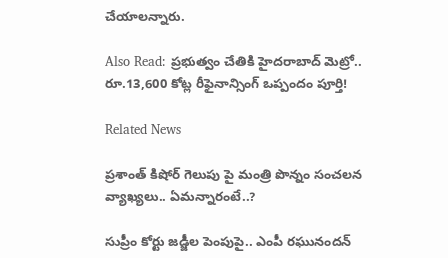చేయాలన్నారు.

Also Read: ప్రభుత్వం చేతికి హైదరాబాద్ మెట్రో.. రూ.13,600 కోట్ల రీఫైనాన్సింగ్ ఒప్పందం పూర్తి!

Related News

ప్రశాంత్ కిషోర్ గెలుపు పై మంత్రి పొన్నం సంచలన వ్యాఖ్యలు.. ఏమన్నారంటే..?

సుప్రీం కోర్టు జడ్జీల పెంపుపై.. ఎంపీ రఘునందన్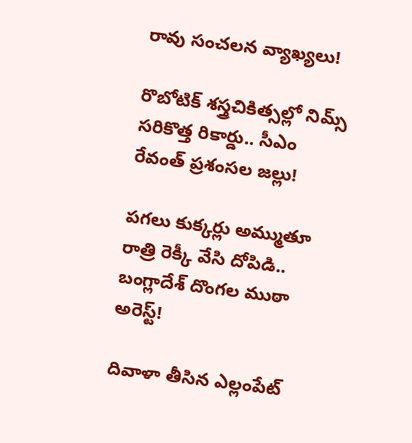రావు సంచలన వ్యాఖ్యలు!

రొబోటిక్ శస్త్రచికిత్సల్లో నిమ్స్ సరికొత్త రికార్డు.. సీఎం రేవంత్ ప్రశంసల జల్లు!

పగలు కుక్కర్లు అమ్ముతూ రాత్రి రెక్కీ వేసి దోపిడి.. బంగ్లాదేశ్ దొంగల ముఠా అరెస్ట్!

దివాళా తీసిన ఎల్లంపేట్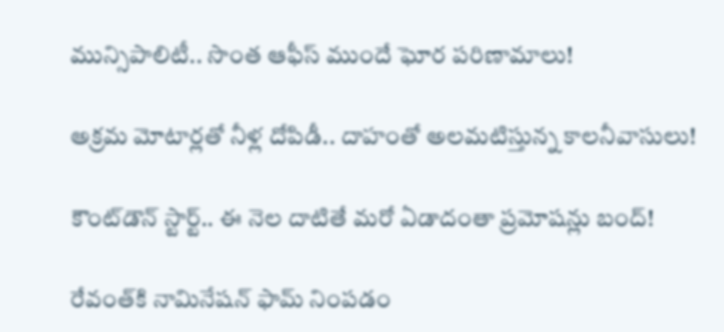మున్సిపాలిటీ.. సొంత ఆఫీస్ ముందే ఘోర పరిణామాలు!

అక్రమ మోటార్లతో నీళ్ల దోపిడీ.. దాహంతో అలమటిస్తున్న కాలనీవాసులు!

కౌంట్‌డౌన్ స్టార్ట్.. ఈ నెల దాటితే మరో ఏడాదంతా ప్రమోషన్లు బంద్!

రేవంత్‌కి నామినేషన్ ఫామ్ నింపడం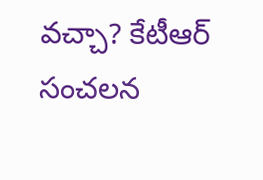వచ్చా? కేటీఆర్ సంచలన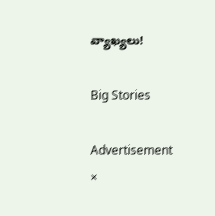వ్యాఖ్యలు!

Big Stories

Advertisement
×